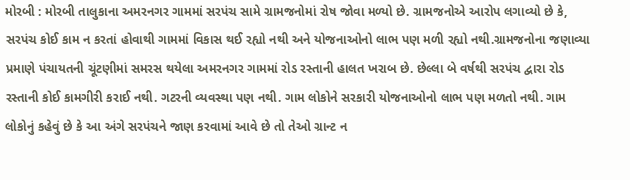મોરબી : મોરબી તાલુકાના અમરનગર ગામમાં સરપંચ સામે ગ્રામજનોમાં રોષ જોવા મળ્યો છે. ગ્રામજનોએ આરોપ લગાવ્યો છે કે, સરપંચ કોઈ કામ ન કરતાં હોવાથી ગામમાં વિકાસ થઈ રહ્યો નથી અને યોજનાઓનો લાભ પણ મળી રહ્યો નથી.ગ્રામજનોના જણાવ્યા પ્રમાણે પંચાયતની ચૂંટણીમાં સમરસ થયેલા અમરનગર ગામમાં રોડ રસ્તાની હાલત ખરાબ છે. છેલ્લા બે વર્ષથી સરપંચ દ્વારા રોડ રસ્તાની કોઈ કામગીરી કરાઈ નથી. ગટરની વ્યવસ્થા પણ નથી. ગામ લોકોને સરકારી યોજનાઓનો લાભ પણ મળતો નથી. ગામ લોકોનું કહેવું છે કે આ અંગે સરપંચને જાણ કરવામાં આવે છે તો તેઓ ગ્રાન્ટ ન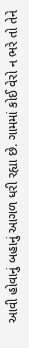આવી હોવાનું બહાનું આગળ ધરી રહ્યા છે. ગામમાં કોઈ વેરો ન ભરે તો તેને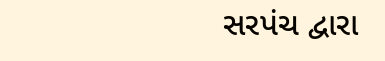સરપંચ દ્વારા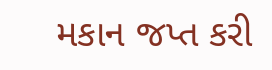મકાન જપ્ત કરી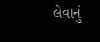લેવાનું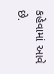કહેવામાં આવે છે.